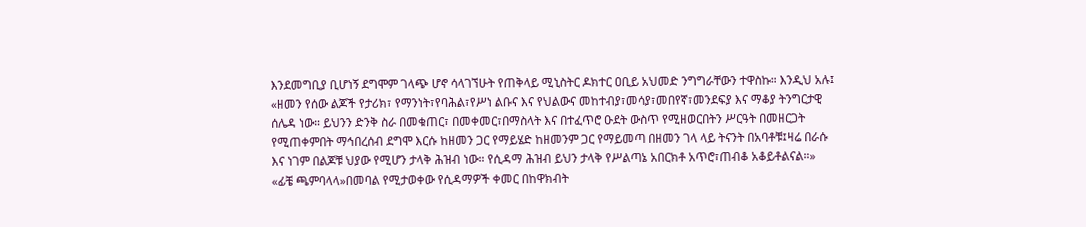እንደመግቢያ ቢሆነኝ ደግሞም ገላጭ ሆኖ ሳላገኘሁት የጠቅላይ ሚኒስትር ዶክተር ዐቢይ አህመድ ንግግራቸውን ተዋስኩ። እንዲህ አሉ፤ «ዘመን የሰው ልጆች የታሪክ፣ የማንነት፣የባሕል፣የሥነ ልቡና እና የህልውና መከተብያ፣መሳያ፣መበየኛ፣መንደፍያ እና ማቆያ ትንግርታዊ ሰሌዳ ነው። ይህንን ድንቅ ስራ በመቁጠር፣ በመቀመር፣በማስላት እና በተፈጥሮ ዑደት ውስጥ የሚዘወርበትን ሥርዓት በመዘርጋት የሚጠቀምበት ማኅበረሰብ ደግሞ እርሱ ከዘመን ጋር የማይሄድ ከዘመንም ጋር የማይመጣ በዘመን ገላ ላይ ትናንት በአባቶቹ፤ዛሬ በራሱ እና ነገም በልጆቹ ህያው የሚሆን ታላቅ ሕዝብ ነው። የሲዳማ ሕዝብ ይህን ታላቅ የሥልጣኔ አበርክቶ አጥሮ፣ጠብቆ አቆይቶልናል።»
«ፊቼ ጫምባላላ»በመባል የሚታወቀው የሲዳማዎች ቀመር በከዋክብት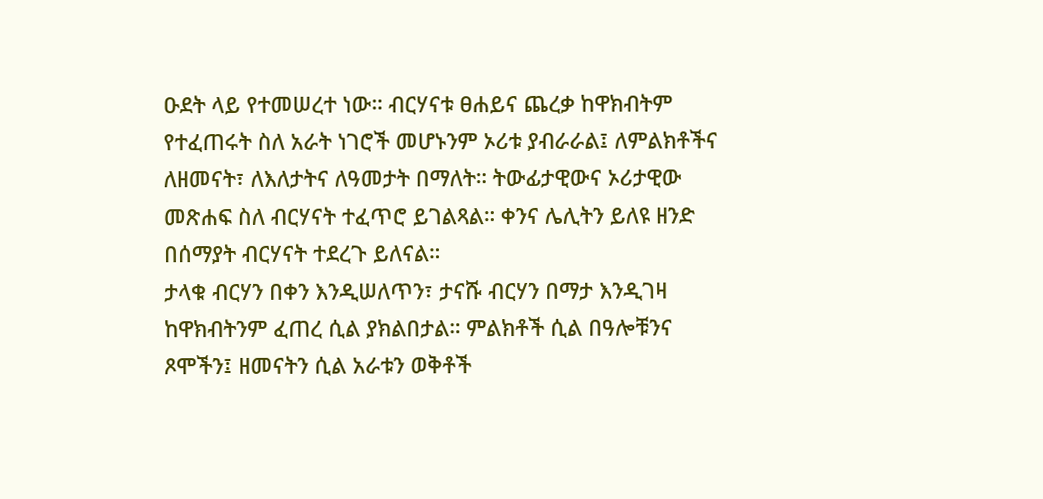ዑደት ላይ የተመሠረተ ነው። ብርሃናቱ ፀሐይና ጨረቃ ከዋክብትም የተፈጠሩት ስለ አራት ነገሮች መሆኑንም ኦሪቱ ያብራራል፤ ለምልክቶችና ለዘመናት፣ ለእለታትና ለዓመታት በማለት። ትውፊታዊውና ኦሪታዊው መጽሐፍ ስለ ብርሃናት ተፈጥሮ ይገልጻል። ቀንና ሌሊትን ይለዩ ዘንድ በሰማያት ብርሃናት ተደረጉ ይለናል።
ታላቁ ብርሃን በቀን እንዲሠለጥን፣ ታናሹ ብርሃን በማታ እንዲገዛ ከዋክብትንም ፈጠረ ሲል ያክልበታል። ምልክቶች ሲል በዓሎቹንና ጾሞችን፤ ዘመናትን ሲል አራቱን ወቅቶች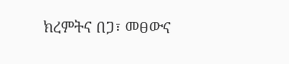ክረምትና በጋ፣ መፀውና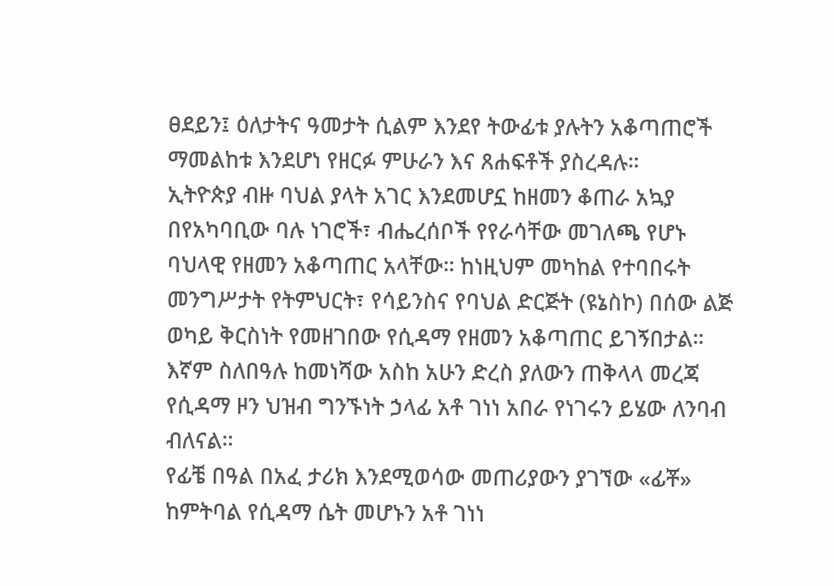ፀደይን፤ ዕለታትና ዓመታት ሲልም እንደየ ትውፊቱ ያሉትን አቆጣጠሮች ማመልከቱ እንደሆነ የዘርፉ ምሁራን እና ጸሐፍቶች ያስረዳሉ።
ኢትዮጵያ ብዙ ባህል ያላት አገር እንደመሆኗ ከዘመን ቆጠራ አኳያ በየአካባቢው ባሉ ነገሮች፣ ብሔረሰቦች የየራሳቸው መገለጫ የሆኑ ባህላዊ የዘመን አቆጣጠር አላቸው። ከነዚህም መካከል የተባበሩት መንግሥታት የትምህርት፣ የሳይንስና የባህል ድርጅት (ዩኔስኮ) በሰው ልጅ ወካይ ቅርስነት የመዘገበው የሲዳማ የዘመን አቆጣጠር ይገኝበታል። እኛም ስለበዓሉ ከመነሻው አስከ አሁን ድረስ ያለውን ጠቅላላ መረጃ የሲዳማ ዞን ህዝብ ግንኙነት ኃላፊ አቶ ገነነ አበራ የነገሩን ይሄው ለንባብ ብለናል።
የፊቼ በዓል በአፈ ታሪክ እንደሚወሳው መጠሪያውን ያገኘው «ፊቾ» ከምትባል የሲዳማ ሴት መሆኑን አቶ ገነነ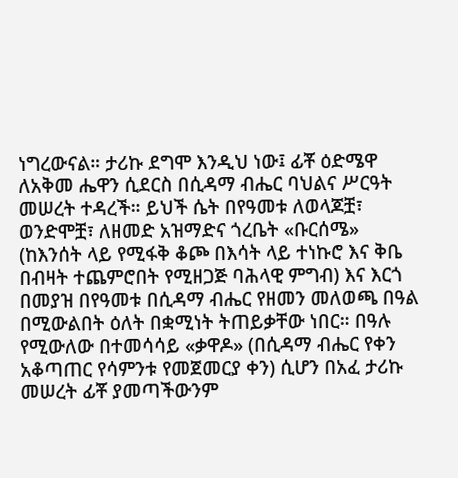ነግረውናል። ታሪኩ ደግሞ እንዲህ ነው፤ ፊቾ ዕድሜዋ ለአቅመ ሔዋን ሲደርስ በሲዳማ ብሔር ባህልና ሥርዓት መሠረት ተዳረች። ይህች ሴት በየዓመቱ ለወላጆቿ፣ ወንድሞቿ፣ ለዘመድ አዝማድና ጎረቤት «ቡርሰሜ» (ከእንሰት ላይ የሚፋቅ ቆጮ በእሳት ላይ ተነኩሮ እና ቅቤ በብዛት ተጨምሮበት የሚዘጋጅ ባሕላዊ ምግብ) እና እርጎ በመያዝ በየዓመቱ በሲዳማ ብሔር የዘመን መለወጫ በዓል በሚውልበት ዕለት በቋሚነት ትጠይቃቸው ነበር። በዓሉ የሚውለው በተመሳሳይ «ቃዋዶ» (በሲዳማ ብሔር የቀን አቆጣጠር የሳምንቱ የመጀመርያ ቀን) ሲሆን በአፈ ታሪኩ መሠረት ፊቾ ያመጣችውንም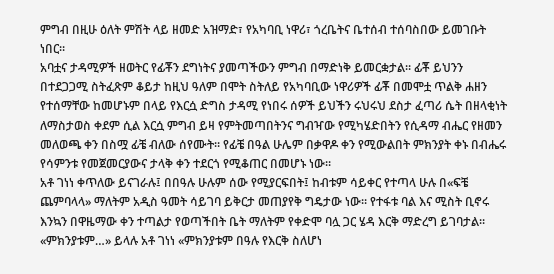ምግብ በዚሁ ዕለት ምሽት ላይ ዘመድ አዝማድ፣ የአካባቢ ነዋሪ፣ ጎረቤትና ቤተሰብ ተሰባስበው ይመገቡት ነበር።
አባቷና ታዳሚዎች ዘወትር የፊቾን ደግነትና ያመጣችውን ምግብ በማድነቅ ይመርቋታል። ፊቾ ይህንን በተደጋጋሚ ስትፈጽም ቆይታ ከዚህ ዓለም በሞት ስትለይ የአካባቢው ነዋሪዎች ፊቾ በመሞቷ ጥልቅ ሐዘን የተሰማቸው ከመሆኑም በላይ የእርሷ ድግስ ታዳሚ የነበሩ ሰዎች ይህችን ሩህሩህ ደስታ ፈጣሪ ሴት በዘላቂነት ለማስታወስ ቀደም ሲል እርሷ ምግብ ይዛ የምትመጣበትንና ግብዣው የሚካሄድበትን የሲዳማ ብሔር የዘመን መለወጫ ቀን በስሟ ፊቼ ብለው ሰየሙት። የፊቼ በዓል ሁሌም በቃዋዶ ቀን የሚውልበት ምክንያት ቀኑ በብሔሩ የሳምንቱ የመጀመርያውና ታላቅ ቀን ተደርጎ የሚቆጠር በመሆኑ ነው።
አቶ ገነነ ቀጥለው ይናገራሉ፤ በበዓሉ ሁሉም ሰው የሚያርፍበት፤ ከብቱም ሳይቀር የተጣላ ሁሉ በ«ፍቼ ጨምባላላ» ማለትም አዲስ ዓመት ሳይገባ ይቅርታ መጠያየቅ ግዴታው ነው። የተፋቱ ባል እና ሚስት ቢኖሩ እንኳን በዋዜማው ቀን ተጣልታ የወጣችበት ቤት ማለትም የቀድሞ ባሏ ጋር ሄዳ እርቅ ማድረግ ይገባታል። «ምክንያቱም…» ይላሉ አቶ ገነነ «ምክንያቱም በዓሉ የእርቅ ስለሆነ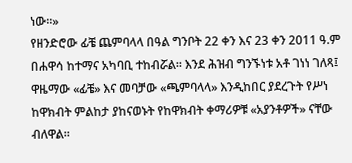ነው።»
የዘንድሮው ፊቼ ጨምባላላ በዓል ግንቦት 22 ቀን እና 23 ቀን 2011 ዓ.ም በሐዋሳ ከተማና አካባቢ ተከብሯል። እንደ ሕዝብ ግንኙነቱ አቶ ገነነ ገለጻ፤ ዋዜማው «ፊቼ» እና መባቻው «ጫምባላላ» እንዲከበር ያደረጉት የሥነ ከዋክብት ምልከታ ያከናወኑት የከዋክብት ቀማሪዎቹ «አያንቶዎች» ናቸው ብለዋል።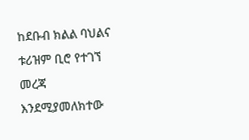ከደቡብ ክልል ባህልና ቱሪዝም ቢሮ የተገኘ መረጃ እንደሚያመለክተው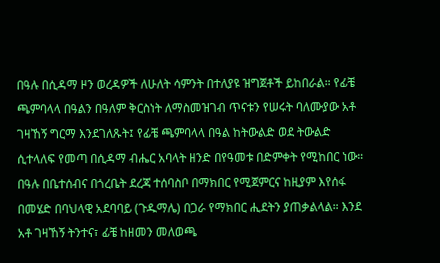በዓሉ በሲዳማ ዞን ወረዳዎች ለሁለት ሳምንት በተለያዩ ዝግጀቶች ይከበራል። የፊቼ ጫምባላላ በዓልን በዓለም ቅርስነት ለማስመዝገብ ጥናቱን የሠሩት ባለሙያው አቶ ገዛኸኝ ግርማ እንደገለጹት፤ የፊቼ ጫምባላላ በዓል ከትውልድ ወደ ትውልድ ሲተላለፍ የመጣ በሲዳማ ብሔር አባላት ዘንድ በየዓመቱ በድምቀት የሚከበር ነው።
በዓሉ በቤተሰብና በጎረቤት ደረጃ ተሰባስቦ በማክበር የሚጀምርና ከዚያም እየሰፋ በመሄድ በባህላዊ አደባባይ (ጉዱማሌ) በጋራ የማክበር ሒደትን ያጠቃልላል። እንደ አቶ ገዛኸኝ ትንተና፣ ፊቼ ከዘመን መለወጫ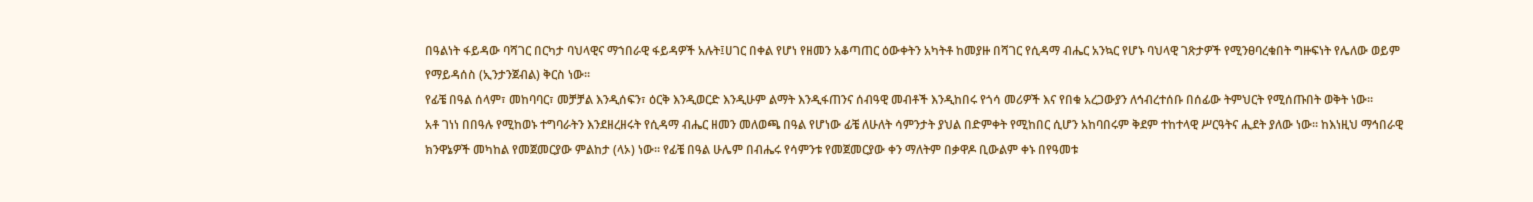በዓልነት ፋይዳው ባሻገር በርካታ ባህላዊና ማኀበራዊ ፋይዳዎች አሉት፤ሀገር በቀል የሆነ የዘመን አቆጣጠር ዕውቀትን አካትቶ ከመያዙ በሻገር የሲዳማ ብሔር አንኳር የሆኑ ባህላዊ ገጽታዎች የሚንፀባረቁበት ግዙፍነት የሌለው ወይም የማይዳሰስ (ኢንታንጀብል) ቅርስ ነው።
የፊቼ በዓል ሰላም፣ መከባባር፣ መቻቻል እንዲሰፍን፣ ዕርቅ እንዲወርድ እንዲሁም ልማት እንዲፋጠንና ሰብዓዊ መብቶች እንዲከበሩ የጎሳ መሪዎች እና የበቁ አረጋውያን ለኅብረተሰቡ በሰፊው ትምህርት የሚሰጡበት ወቅት ነው።
አቶ ገነነ በበዓሉ የሚከወኑ ተግባራትን እንደዘረዘሩት የሲዳማ ብሔር ዘመን መለወጫ በዓል የሆነው ፊቼ ለሁለት ሳምንታት ያህል በድምቀት የሚከበር ሲሆን አከባበሩም ቅደም ተከተላዊ ሥርዓትና ሒደት ያለው ነው። ከእነዚህ ማኅበራዊ ክንዋኔዎች መካከል የመጀመርያው ምልከታ (ላኦ) ነው። የፊቼ በዓል ሁሌም በብሔሩ የሳምንቱ የመጀመርያው ቀን ማለትም በቃዋዶ ቢውልም ቀኑ በየዓመቱ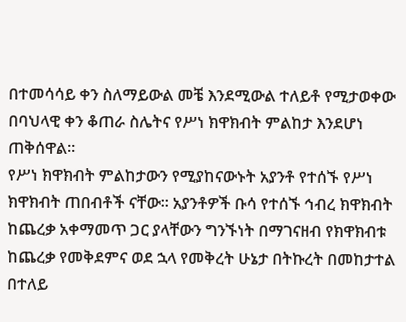በተመሳሳይ ቀን ስለማይውል መቼ እንደሚውል ተለይቶ የሚታወቀው በባህላዊ ቀን ቆጠራ ስሌትና የሥነ ክዋክብት ምልከታ እንደሆነ ጠቅሰዋል።
የሥነ ክዋክብት ምልከታውን የሚያከናውኑት አያንቶ የተሰኙ የሥነ ክዋክብት ጠበብቶች ናቸው። አያንቶዎች ቡሳ የተሰኙ ኅብረ ክዋክብት ከጨረቃ አቀማመጥ ጋር ያላቸውን ግንኙነት በማገናዘብ የክዋክብቱ ከጨረቃ የመቅደምና ወደ ኋላ የመቅረት ሁኔታ በትኩረት በመከታተል በተለይ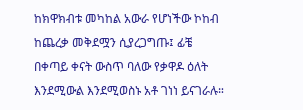ከክዋክብቱ መካከል አውራ የሆነችው ኮከብ ከጨረቃ መቅደሟን ሲያረጋግጡ፤ ፊቼ በቀጣይ ቀናት ውስጥ ባለው የቃዋዶ ዕለት እንደሚውል እንደሚወስኑ አቶ ገነነ ይናገራሉ።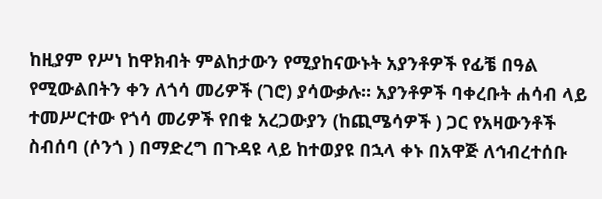ከዚያም የሥነ ከዋክብት ምልከታውን የሚያከናውኑት አያንቶዎች የፊቼ በዓል የሚውልበትን ቀን ለጎሳ መሪዎች (ገሮ) ያሳውቃሉ። አያንቶዎች ባቀረቡት ሐሳብ ላይ ተመሥርተው የጎሳ መሪዎች የበቁ አረጋውያን (ከጪሜሳዎች ) ጋር የአዛውንቶች ስብሰባ (ሶንጎ ) በማድረግ በጉዳዩ ላይ ከተወያዩ በኋላ ቀኑ በአዋጅ ለኅብረተሰቡ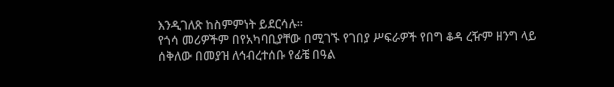እንዲገለጽ ከስምምነት ይደርሳሉ።
የጎሳ መሪዎችም በየአካባቢያቸው በሚገኙ የገበያ ሥፍራዎች የበግ ቆዳ ረዥም ዘንግ ላይ ሰቅለው በመያዝ ለኅብረተሰቡ የፊቼ በዓል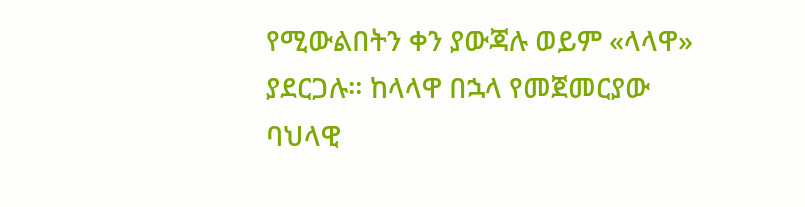የሚውልበትን ቀን ያውጃሉ ወይም «ላላዋ» ያደርጋሉ። ከላላዋ በኋላ የመጀመርያው ባህላዊ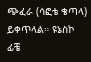ጭፈራ (ሳፎቴ ቄጣላ) ይቀጥላል። ዩኔስኮ ፊቼ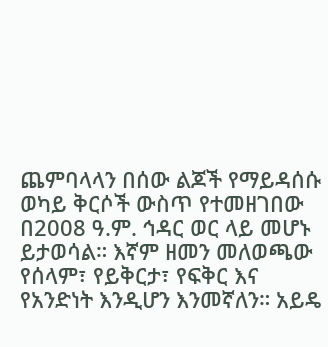ጨምባላላን በሰው ልጆች የማይዳሰሱ ወካይ ቅርሶች ውስጥ የተመዘገበው በ2008 ዓ.ም. ኅዳር ወር ላይ መሆኑ ይታወሳል። እኛም ዘመን መለወጫው የሰላም፣ የይቅርታ፣ የፍቅር እና የአንድነት እንዲሆን እንመኛለን። አይዴ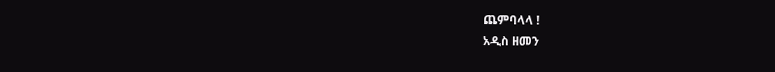ጨምባላላ !
አዲስ ዘመን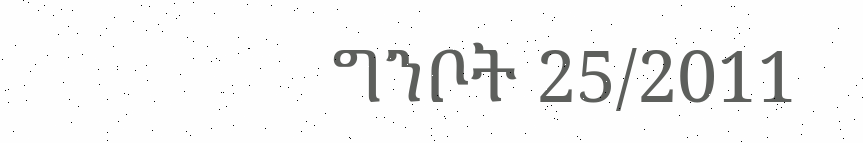ግንቦት 25/2011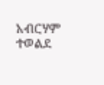አብርሃም ተወልደ